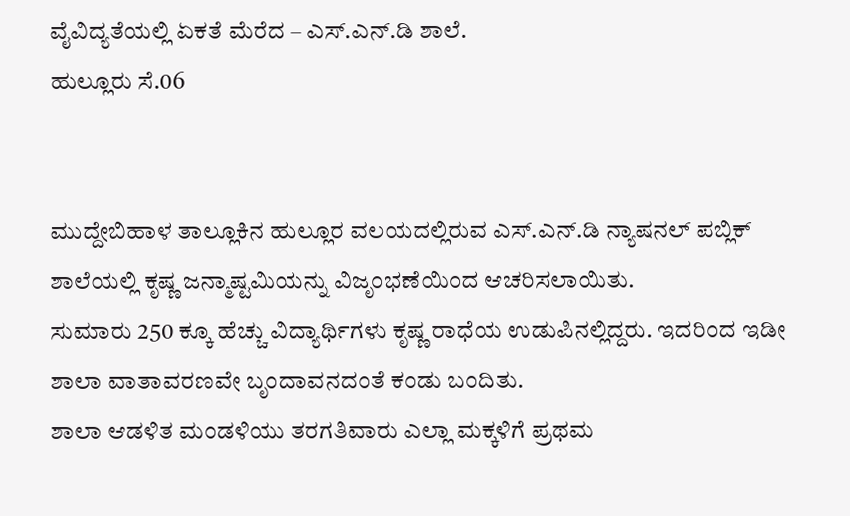ವೈವಿದ್ಯತೆಯಲ್ಲಿ ಏಕತೆ ಮೆರೆದ – ಎಸ್.ಎನ್.ಡಿ ಶಾಲೆ.
ಹುಲ್ಲೂರು ಸೆ.06


ಮುದ್ದೇಬಿಹಾಳ ತಾಲ್ಲೂಕಿನ ಹುಲ್ಲೂರ ವಲಯದಲ್ಲಿರುವ ಎಸ್.ಎನ್.ಡಿ ನ್ಯಾಷನಲ್ ಪಬ್ಲಿಕ್ ಶಾಲೆಯಲ್ಲಿ ಕೃಷ್ಣ ಜನ್ಮಾಷ್ಟಮಿಯನ್ನು ವಿಜೃಂಭಣೆಯಿಂದ ಆಚರಿಸಲಾಯಿತು.
ಸುಮಾರು 250 ಕ್ಕೂ ಹೆಚ್ಚು ವಿದ್ಯಾರ್ಥಿಗಳು ಕೃಷ್ಣ ರಾಧೆಯ ಉಡುಪಿನಲ್ಲಿದ್ದರು. ಇದರಿಂದ ಇಡೀ ಶಾಲಾ ವಾತಾವರಣವೇ ಬೃಂದಾವನದಂತೆ ಕಂಡು ಬಂದಿತು.
ಶಾಲಾ ಆಡಳಿತ ಮಂಡಳಿಯು ತರಗತಿವಾರು ಎಲ್ಲಾ ಮಕ್ಕಳಿಗೆ ಪ್ರಥಮ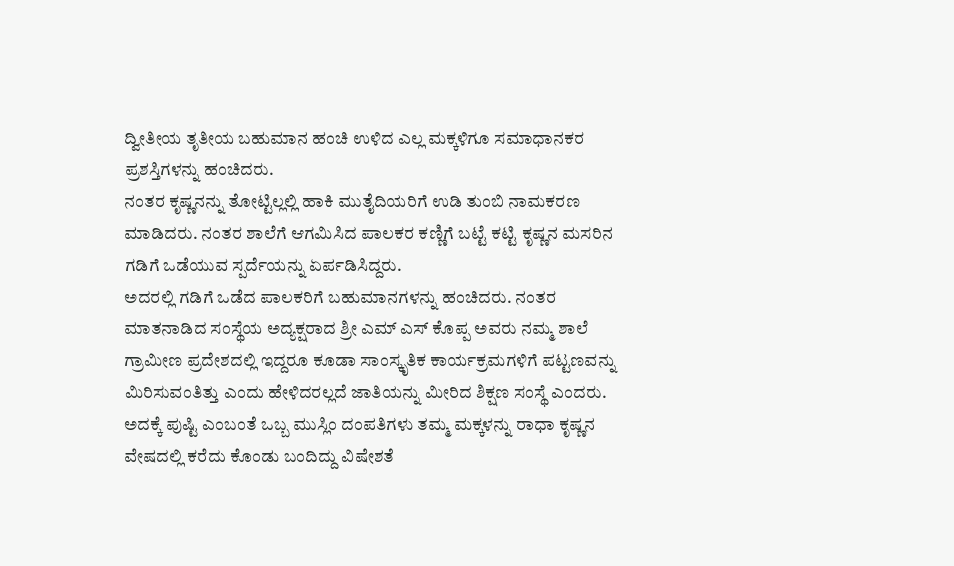ದ್ವೀತೀಯ ತೃತೀಯ ಬಹುಮಾನ ಹಂಚಿ ಉಳಿದ ಎಲ್ಲ ಮಕ್ಕಳಿಗೂ ಸಮಾಧಾನಕರ ಪ್ರಶಸ್ತಿಗಳನ್ನು ಹಂಚಿದರು.
ನಂತರ ಕೃಷ್ಣನನ್ನು ತೋಟ್ಟಿಲ್ಲಲ್ಲಿ ಹಾಕಿ ಮುತೈದಿಯರಿಗೆ ಉಡಿ ತುಂಬಿ ನಾಮಕರಣ ಮಾಡಿದರು. ನಂತರ ಶಾಲೆಗೆ ಆಗಮಿಸಿದ ಪಾಲಕರ ಕಣ್ಣಿಗೆ ಬಟ್ಟೆ ಕಟ್ಟಿ ಕೃಷ್ಣನ ಮಸರಿನ ಗಡಿಗೆ ಒಡೆಯುವ ಸ್ಪರ್ದೆಯನ್ನು ಏರ್ಪಡಿಸಿದ್ದರು.
ಅದರಲ್ಲಿ ಗಡಿಗೆ ಒಡೆದ ಪಾಲಕರಿಗೆ ಬಹುಮಾನಗಳನ್ನು ಹಂಚಿದರು. ನಂತರ ಮಾತನಾಡಿದ ಸಂಸ್ಥೆಯ ಅದ್ಯಕ್ಷರಾದ ಶ್ರೀ ಎಮ್ ಎಸ್ ಕೊಪ್ಪ ಅವರು ನಮ್ಮ ಶಾಲೆ ಗ್ರಾಮೀಣ ಪ್ರದೇಶದಲ್ಲಿ ಇದ್ದರೂ ಕೂಡಾ ಸಾಂಸ್ಕೃತಿಕ ಕಾರ್ಯಕ್ರಮಗಳಿಗೆ ಪಟ್ಟಣವನ್ನು ಮಿರಿಸುವಂತಿತ್ತು ಎಂದು ಹೇಳಿದರಲ್ಲದೆ ಜಾತಿಯನ್ನು ಮೀರಿದ ಶಿಕ್ಷಣ ಸಂಸ್ಥೆ ಎಂದರು.
ಅದಕ್ಕೆ ಪುಷ್ಟಿ ಎಂಬಂತೆ ಒಬ್ಬ ಮುಸ್ಲಿಂ ದಂಪತಿಗಳು ತಮ್ಮ ಮಕ್ಕಳನ್ನು ರಾಧಾ ಕೃಷ್ಣನ ವೇಷದಲ್ಲಿ ಕರೆದು ಕೊಂಡು ಬಂದಿದ್ದು ವಿಷೇಶತೆ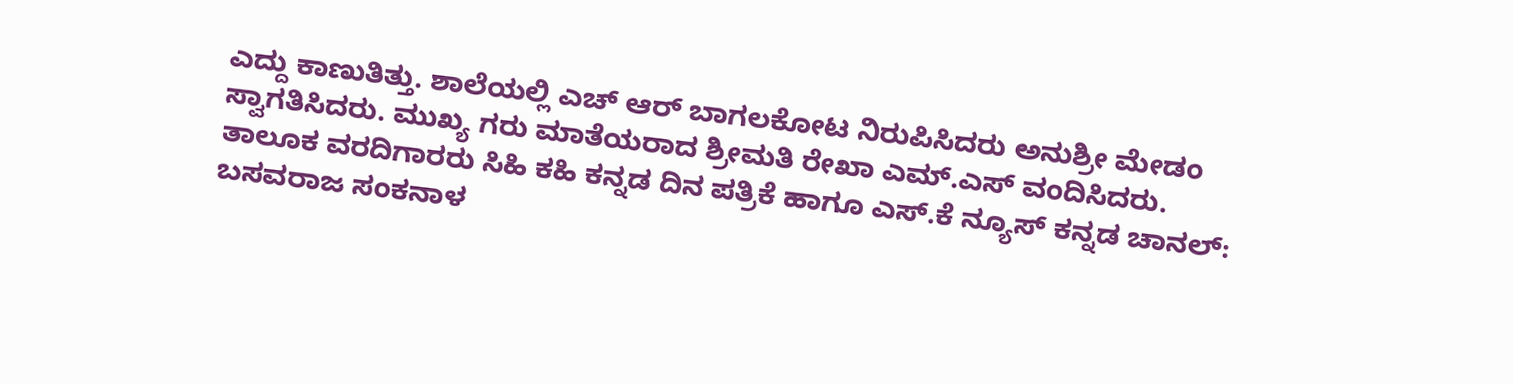ಎದ್ದು ಕಾಣುತಿತ್ತು. ಶಾಲೆಯಲ್ಲಿ ಎಚ್ ಆರ್ ಬಾಗಲಕೋಟ ನಿರುಪಿಸಿದರು ಅನುಶ್ರೀ ಮೇಡಂ ಸ್ವಾಗತಿಸಿದರು. ಮುಖ್ಯ ಗರು ಮಾತೆಯರಾದ ಶ್ರೀಮತಿ ರೇಖಾ ಎಮ್.ಎಸ್ ವಂದಿಸಿದರು.
ತಾಲೂಕ ವರದಿಗಾರರು ಸಿಹಿ ಕಹಿ ಕನ್ನಡ ದಿನ ಪತ್ರಿಕೆ ಹಾಗೂ ಎಸ್.ಕೆ ನ್ಯೂಸ್ ಕನ್ನಡ ಚಾನಲ್: ಬಸವರಾಜ ಸಂಕನಾಳ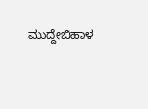ಮುದ್ದೇಬಿಹಾಳ